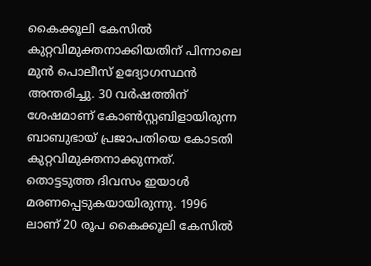കൈക്കൂലി കേസില്‍ കുറ്റവിമുക്തനാക്കിയതിന് പിന്നാലെ മുന്‍ പൊലീസ് ഉദ്യോഗസ്ഥന്‍ അന്തരിച്ചു. 30 വര്‍ഷത്തിന് ശേഷമാണ് കോണ്‍സ്റ്റബിളായിരുന്ന ബാബുഭായ് പ്രജാപതിയെ കോടതി കുറ്റവിമുക്തനാക്കുന്നത്. തൊട്ടടുത്ത ദിവസം ഇയാള്‍ മരണപ്പെടുകയായിരുന്നു. 1996 ലാണ് 20 രൂപ കൈക്കൂലി കേസില്‍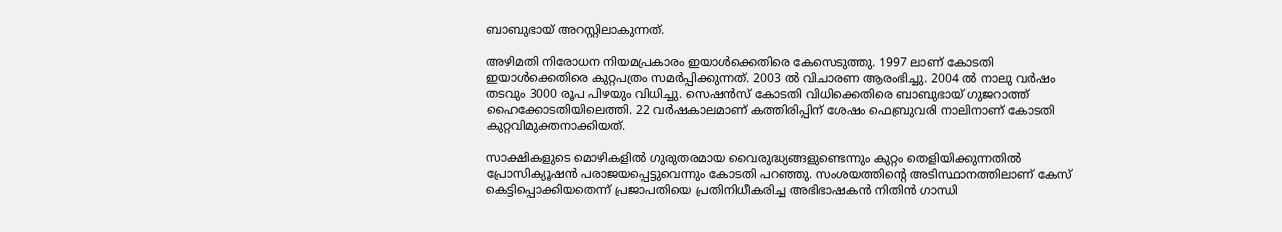ബാബുഭായ് അറസ്റ്റിലാകുന്നത്.

അഴിമതി നിരോധന നിയമപ്രകാരം ഇയാള്‍ക്കെതിരെ കേസെടുത്തു. 1997 ലാണ് കോടതി ഇയാള്‍ക്കെതിരെ കുറ്റപത്രം സമര്‍പ്പിക്കുന്നത്. 2003 ല്‍ വിചാരണ ആരംഭിച്ചു. 2004 ല്‍ നാലു വര്‍ഷം തടവും 3000 രൂപ പിഴയും വിധിച്ചു. സെഷന്‍സ് കോടതി വിധിക്കെതിരെ ബാബുഭായ് ഗുജറാത്ത് ഹൈക്കോടതിയിലെത്തി. 22 വര്‍ഷകാലമാണ് കത്തിരിപ്പിന് ശേഷം ഫെബ്രുവരി നാലിനാണ് കോടതി കുറ്റവിമുക്തനാക്കിയത്.

സാക്ഷികളുടെ മൊഴികളിൽ ഗുരുതരമായ വൈരുദ്ധ്യങ്ങളുണ്ടെന്നും കുറ്റം തെളിയിക്കുന്നതിൽ പ്രോസിക്യൂഷൻ പരാജയപ്പെട്ടുവെന്നും കോടതി പറഞ്ഞു. സംശയത്തിന്റെ അടിസ്ഥാനത്തിലാണ് കേസ് കെട്ടിപ്പൊക്കിയതെന്ന് പ്രജാപതിയെ പ്രതിനിധീകരിച്ച അഭിഭാഷകൻ നിതിൻ ഗാന്ധി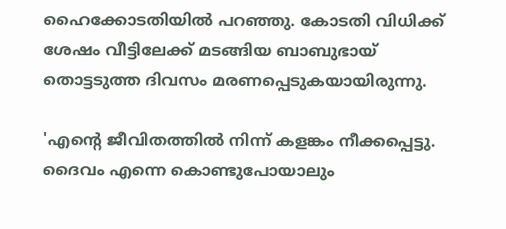ഹൈക്കോടതിയിൽ പറഞ്ഞു. കോടതി വിധിക്ക് ശേഷം വീട്ടിലേക്ക് മടങ്ങിയ ബാബുഭായ് തൊട്ടടുത്ത ദിവസം മരണപ്പെടുകയായിരുന്നു.

'എന്റെ ജീവിതത്തിൽ നിന്ന് കളങ്കം നീക്കപ്പെട്ടു. ദൈവം എന്നെ കൊണ്ടുപോയാലും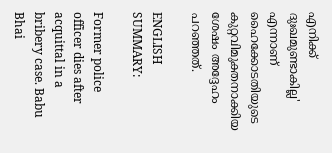എനിക്ക് ദുഃഖമുണ്ടാകില്ല' എന്നാണ് ഹൈക്കോടതിയുടെ കുറ്റവിമുക്തനാക്കിയ ശേഷം അദ്ദേഹം പറഞ്ഞത്.

ENGLISH SUMMARY:

Former police officer dies after acquittal in a bribery case. Babu Bhai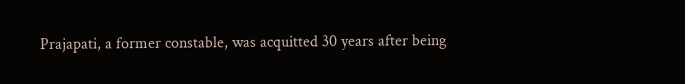Prajapati, a former constable, was acquitted 30 years after being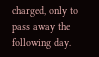charged, only to pass away the following day.